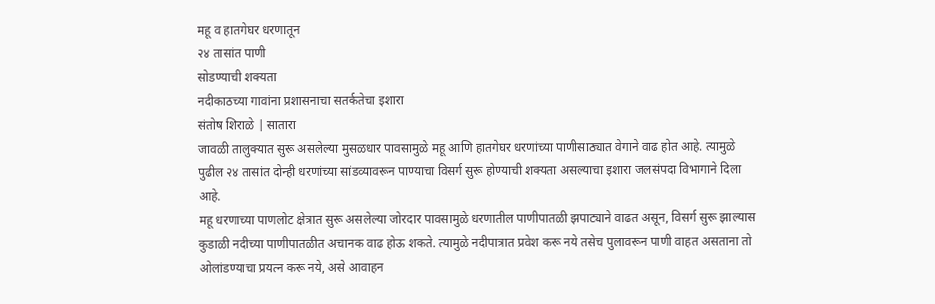महू व हातगेघर धरणातून
२४ तासांत पाणी
सोडण्याची शक्यता
नदीकाठच्या गावांना प्रशासनाचा सतर्कतेचा इशारा
संतोष शिराळे | सातारा
जावळी तालुक्यात सुरू असलेल्या मुसळधार पावसामुळे महू आणि हातगेघर धरणांच्या पाणीसाठ्यात वेगाने वाढ होत आहे. त्यामुळे पुढील २४ तासांत दोन्ही धरणांच्या सांडव्यावरून पाण्याचा विसर्ग सुरू होण्याची शक्यता असल्याचा इशारा जलसंपदा विभागाने दिला आहे.
महू धरणाच्या पाणलोट क्षेत्रात सुरू असलेल्या जोरदार पावसामुळे धरणातील पाणीपातळी झपाट्याने वाढत असून, विसर्ग सुरू झाल्यास कुडाळी नदीच्या पाणीपातळीत अचानक वाढ होऊ शकते. त्यामुळे नदीपात्रात प्रवेश करू नये तसेच पुलावरून पाणी वाहत असताना तो ओलांडण्याचा प्रयत्न करू नये, असे आवाहन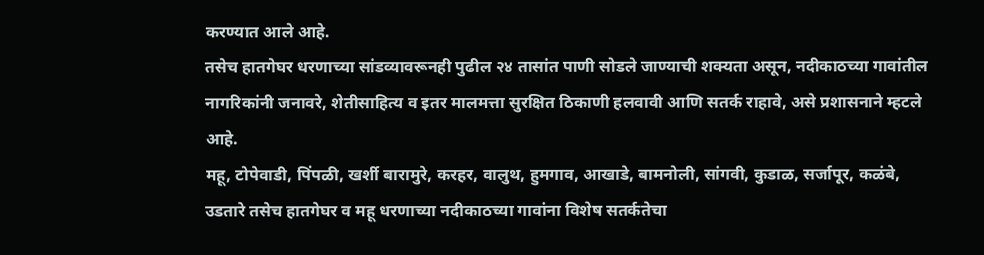करण्यात आले आहे.
तसेच हातगेघर धरणाच्या सांडव्यावरूनही पुढील २४ तासांत पाणी सोडले जाण्याची शक्यता असून, नदीकाठच्या गावांतील नागरिकांनी जनावरे, शेतीसाहित्य व इतर मालमत्ता सुरक्षित ठिकाणी हलवावी आणि सतर्क राहावे, असे प्रशासनाने म्हटले आहे.
महू, टोपेवाडी, पिंपळी, खर्शी बारामुरे, करहर, वालुथ, हुमगाव, आखाडे, बामनोली, सांगवी, कुडाळ, सर्जापूर, कळंबे, उडतारे तसेच हातगेघर व महू धरणाच्या नदीकाठच्या गावांना विशेष सतर्कतेचा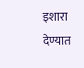इशारा देण्यात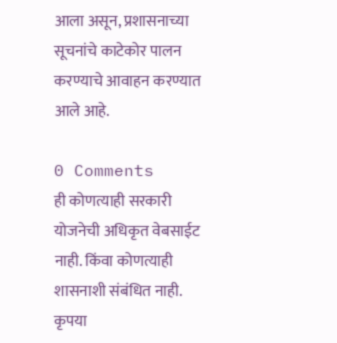आला असून, प्रशासनाच्या सूचनांचे काटेकोर पालन करण्याचे आवाहन करण्यात आले आहे.

0 Comments
ही कोणत्याही सरकारी योजनेची अधिकृत वेबसाईट नाही. किंवा कोणत्याही शासनाशी संबंधित नाही. कृपया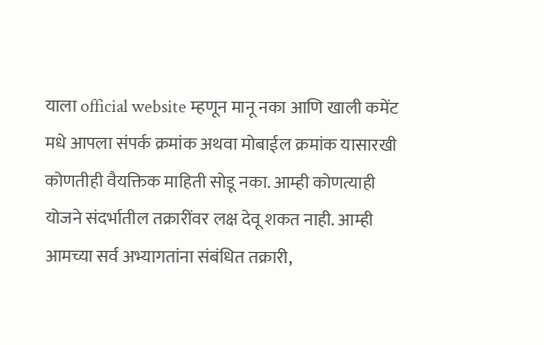याला official website म्हणून मानू नका आणि खाली कमेंट मधे आपला संपर्क क्रमांक अथवा मोबाईल क्रमांक यासारखी कोणतीही वैयक्तिक माहिती सोडू नका. आम्ही कोणत्याही योजने संदर्भातील तक्रारींवर लक्ष देवू शकत नाही. आम्ही आमच्या सर्व अभ्यागतांना संबंधित तक्रारी,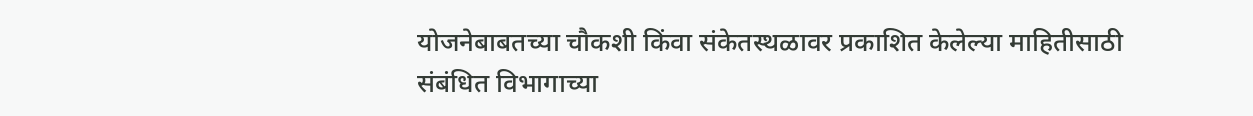योजनेबाबतच्या चौकशी किंवा संकेतस्थळावर प्रकाशित केलेल्या माहितीसाठी संबंधित विभागाच्या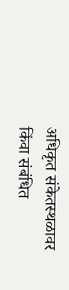अधिकृत संकेतस्थळावर किंवा संबंधित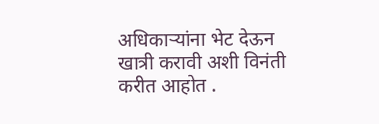अधिकाऱ्यांना भेट देऊन खात्री करावी अशी विनंती करीत आहोत .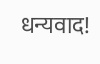धन्यवाद!